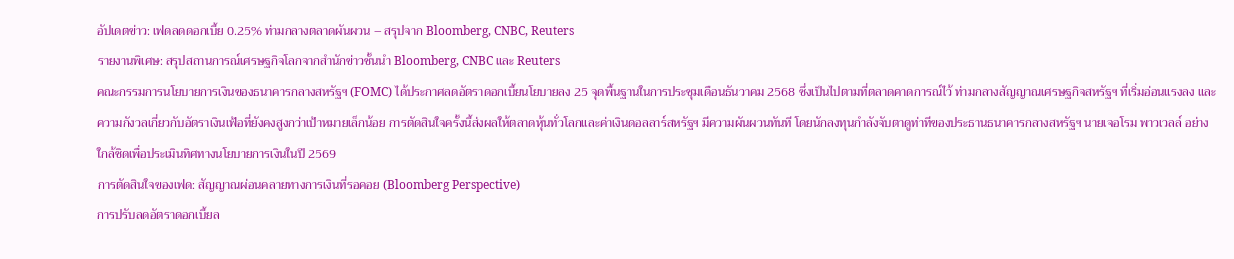อัปเดตข่าว: เฟดลดดอกเบี้ย 0.25% ท่ามกลางตลาดผันผวน – สรุปจาก Bloomberg, CNBC, Reuters
รายงานพิเศษ: สรุปสถานการณ์เศรษฐกิจโลกจากสำนักข่าวชั้นนำ Bloomberg, CNBC และ Reuters
คณะกรรมการนโยบายการเงินของธนาคารกลางสหรัฐฯ (FOMC) ได้ประกาศลดอัตราดอกเบี้ยนโยบายลง 25 จุดพื้นฐานในการประชุมเดือนธันวาคม 2568 ซึ่งเป็นไปตามที่ตลาดคาดการณ์ไว้ ท่ามกลางสัญญาณเศรษฐกิจสหรัฐฯ ที่เริ่มอ่อนแรงลง และความกังวลเกี่ยวกับอัตราเงินเฟ้อที่ยังคงสูงกว่าเป้าหมายเล็กน้อย การตัดสินใจครั้งนี้ส่งผลให้ตลาดหุ้นทั่วโลกและค่าเงินดอลลาร์สหรัฐฯ มีความผันผวนทันที โดยนักลงทุนกำลังจับตาดูท่าทีของประธานธนาคารกลางสหรัฐฯ นายเจอโรม พาวเวลล์ อย่างใกล้ชิดเพื่อประเมินทิศทางนโยบายการเงินในปี 2569
การตัดสินใจของเฟด: สัญญาณผ่อนคลายทางการเงินที่รอคอย (Bloomberg Perspective)
การปรับลดอัตราดอกเบี้ยล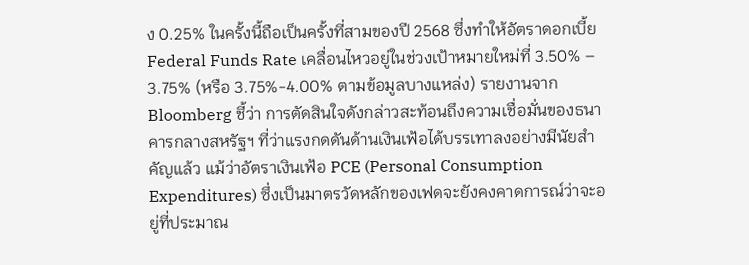ง 0.25% ในครั้งนี้ถือเป็นครั้งที่สามของปี 2568 ซึ่งทำให้อัตราดอกเบี้ย Federal Funds Rate เคลื่อนไหวอยู่ในช่วงเป้าหมายใหม่ที่ 3.50% – 3.75% (หรือ 3.75%-4.00% ตามข้อมูลบางแหล่ง) รายงานจาก Bloomberg ชี้ว่า การตัดสินใจดังกล่าวสะท้อนถึงความเชื่อมั่นของธนาคารกลางสหรัฐฯ ที่ว่าแรงกดดันด้านเงินเฟ้อได้บรรเทาลงอย่างมีนัยสำคัญแล้ว แม้ว่าอัตราเงินเฟ้อ PCE (Personal Consumption Expenditures) ซึ่งเป็นมาตรวัดหลักของเฟดจะยังคงคาดการณ์ว่าจะอยู่ที่ประมาณ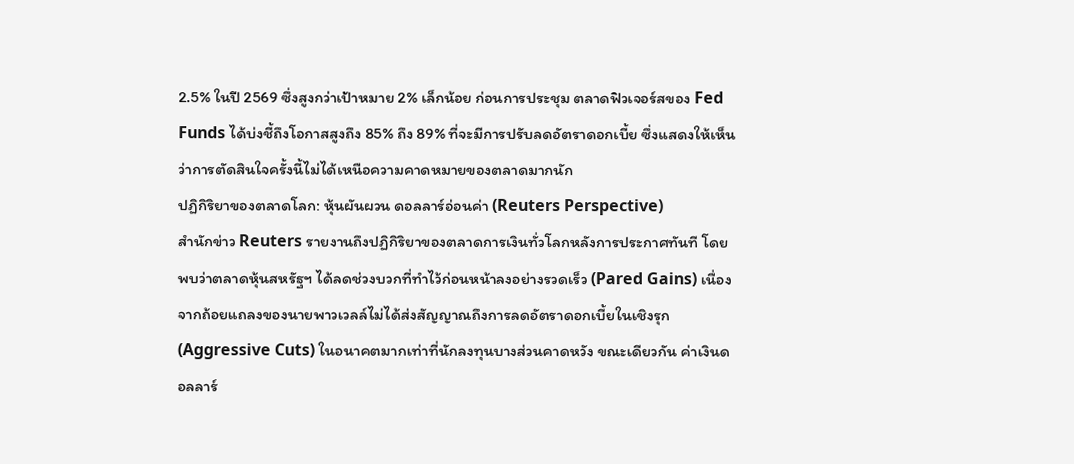2.5% ในปี 2569 ซึ่งสูงกว่าเป้าหมาย 2% เล็กน้อย ก่อนการประชุม ตลาดฟิวเจอร์สของ Fed Funds ได้บ่งชี้ถึงโอกาสสูงถึง 85% ถึง 89% ที่จะมีการปรับลดอัตราดอกเบี้ย ซึ่งแสดงให้เห็นว่าการตัดสินใจครั้งนี้ไม่ได้เหนือความคาดหมายของตลาดมากนัก
ปฏิกิริยาของตลาดโลก: หุ้นผันผวน ดอลลาร์อ่อนค่า (Reuters Perspective)
สำนักข่าว Reuters รายงานถึงปฏิกิริยาของตลาดการเงินทั่วโลกหลังการประกาศทันที โดยพบว่าตลาดหุ้นสหรัฐฯ ได้ลดช่วงบวกที่ทำไว้ก่อนหน้าลงอย่างรวดเร็ว (Pared Gains) เนื่องจากถ้อยแถลงของนายพาวเวลล์ไม่ได้ส่งสัญญาณถึงการลดอัตราดอกเบี้ยในเชิงรุก (Aggressive Cuts) ในอนาคตมากเท่าที่นักลงทุนบางส่วนคาดหวัง ขณะเดียวกัน ค่าเงินดอลลาร์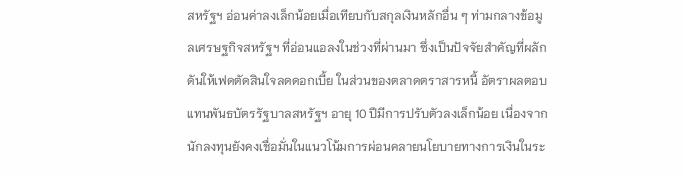สหรัฐฯ อ่อนค่าลงเล็กน้อยเมื่อเทียบกับสกุลเงินหลักอื่น ๆ ท่ามกลางข้อมูลเศรษฐกิจสหรัฐฯ ที่อ่อนแอลงในช่วงที่ผ่านมา ซึ่งเป็นปัจจัยสำคัญที่ผลักดันให้เฟดตัดสินใจลดดอกเบี้ย ในส่วนของตลาดตราสารหนี้ อัตราผลตอบแทนพันธบัตรรัฐบาลสหรัฐฯ อายุ 10 ปีมีการปรับตัวลงเล็กน้อย เนื่องจากนักลงทุนยังคงเชื่อมั่นในแนวโน้มการผ่อนคลายนโยบายทางการเงินในระ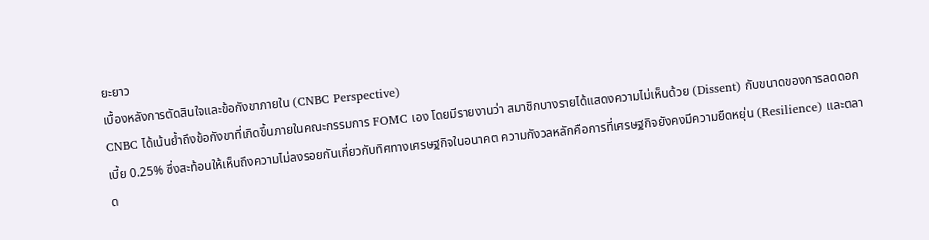ยะยาว
เบื้องหลังการตัดสินใจและข้อกังขาภายใน (CNBC Perspective)
CNBC ได้เน้นย้ำถึงข้อกังขาที่เกิดขึ้นภายในคณะกรรมการ FOMC เอง โดยมีรายงานว่า สมาชิกบางรายได้แสดงความไม่เห็นด้วย (Dissent) กับขนาดของการลดดอกเบี้ย 0.25% ซึ่งสะท้อนให้เห็นถึงความไม่ลงรอยกันเกี่ยวกับทิศทางเศรษฐกิจในอนาคต ความกังวลหลักคือการที่เศรษฐกิจยังคงมีความยืดหยุ่น (Resilience) และตลาด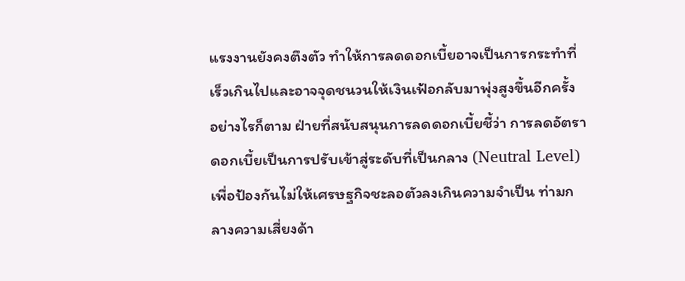แรงงานยังคงตึงตัว ทำให้การลดดอกเบี้ยอาจเป็นการกระทำที่เร็วเกินไปและอาจจุดชนวนให้เงินเฟ้อกลับมาพุ่งสูงขึ้นอีกครั้ง
อย่างไรก็ตาม ฝ่ายที่สนับสนุนการลดดอกเบี้ยชี้ว่า การลดอัตราดอกเบี้ยเป็นการปรับเข้าสู่ระดับที่เป็นกลาง (Neutral Level) เพื่อป้องกันไม่ให้เศรษฐกิจชะลอตัวลงเกินความจำเป็น ท่ามกลางความเสี่ยงด้า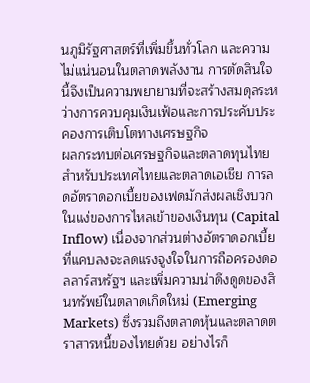นภูมิรัฐศาสตร์ที่เพิ่มขึ้นทั่วโลก และความไม่แน่นอนในตลาดพลังงาน การตัดสินใจนี้จึงเป็นความพยายามที่จะสร้างสมดุลระหว่างการควบคุมเงินเฟ้อและการประคับประคองการเติบโตทางเศรษฐกิจ
ผลกระทบต่อเศรษฐกิจและตลาดทุนไทย
สำหรับประเทศไทยและตลาดเอเชีย การลดอัตราดอกเบี้ยของเฟดมักส่งผลเชิงบวกในแง่ของการไหลเข้าของเงินทุน (Capital Inflow) เนื่องจากส่วนต่างอัตราดอกเบี้ยที่แคบลงจะลดแรงจูงใจในการถือครองดอลลาร์สหรัฐฯ และเพิ่มความน่าดึงดูดของสินทรัพย์ในตลาดเกิดใหม่ (Emerging Markets) ซึ่งรวมถึงตลาดหุ้นและตลาดตราสารหนี้ของไทยด้วย อย่างไรก็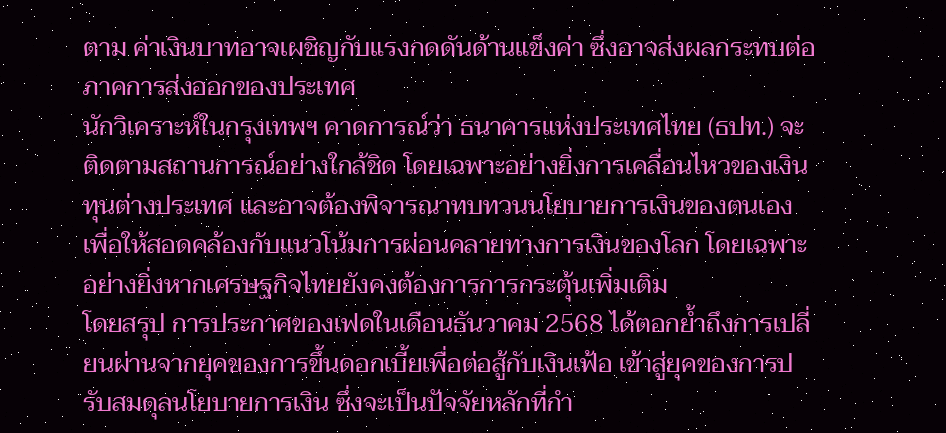ตาม ค่าเงินบาทอาจเผชิญกับแรงกดดันด้านแข็งค่า ซึ่งอาจส่งผลกระทบต่อภาคการส่งออกของประเทศ
นักวิเคราะห์ในกรุงเทพฯ คาดการณ์ว่า ธนาคารแห่งประเทศไทย (ธปท.) จะติดตามสถานการณ์อย่างใกล้ชิด โดยเฉพาะอย่างยิ่งการเคลื่อนไหวของเงินทุนต่างประเทศ และอาจต้องพิจารณาทบทวนนโยบายการเงินของตนเองเพื่อให้สอดคล้องกับแนวโน้มการผ่อนคลายทางการเงินของโลก โดยเฉพาะอย่างยิ่งหากเศรษฐกิจไทยยังคงต้องการการกระตุ้นเพิ่มเติม
โดยสรุป การประกาศของเฟดในเดือนธันวาคม 2568 ได้ตอกย้ำถึงการเปลี่ยนผ่านจากยุคของการขึ้นดอกเบี้ยเพื่อต่อสู้กับเงินเฟ้อ เข้าสู่ยุคของการปรับสมดุลนโยบายการเงิน ซึ่งจะเป็นปัจจัยหลักที่กำ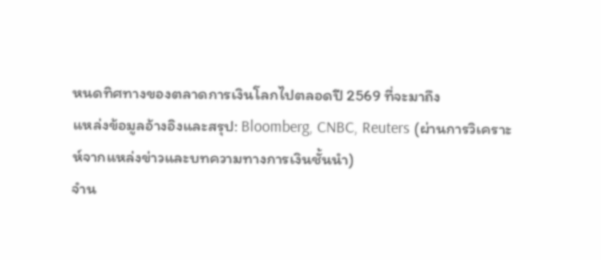หนดทิศทางของตลาดการเงินโลกไปตลอดปี 2569 ที่จะมาถึง
แหล่งข้อมูลอ้างอิงและสรุป: Bloomberg, CNBC, Reuters (ผ่านการวิเคราะห์จากแหล่งข่าวและบทความทางการเงินชั้นนำ)
จำน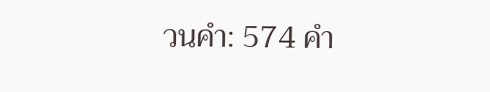วนคำ: 574 คำ